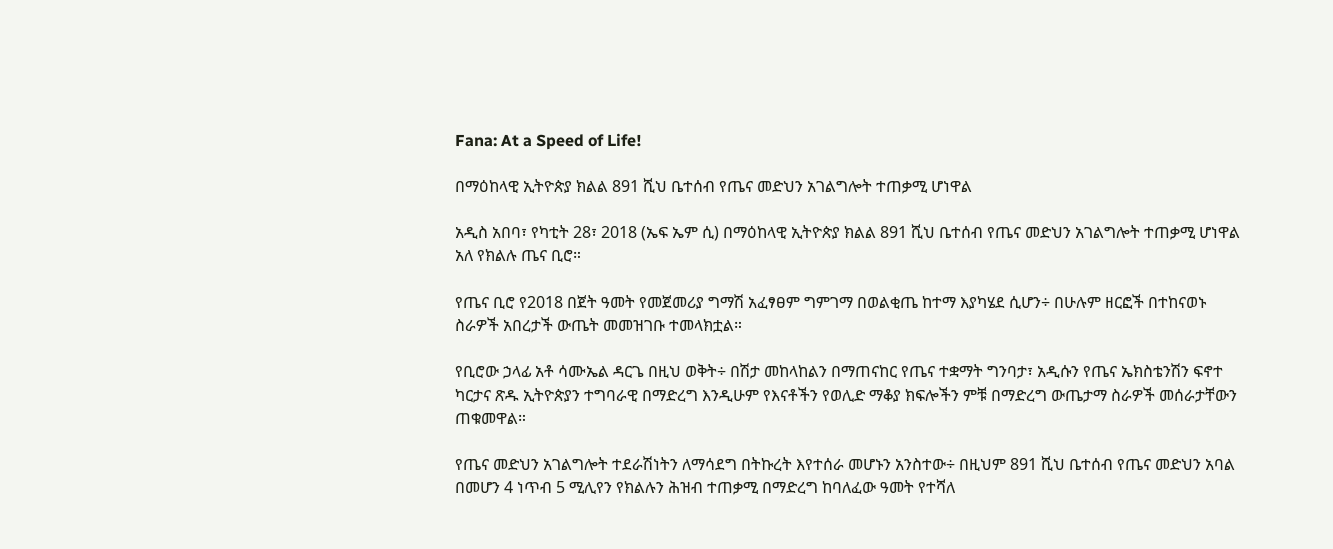Fana: At a Speed of Life!

በማዕከላዊ ኢትዮጵያ ክልል 891 ሺህ ቤተሰብ የጤና መድህን አገልግሎት ተጠቃሚ ሆነዋል

አዲስ አበባ፣ የካቲት 28፣ 2018 (ኤፍ ኤም ሲ) በማዕከላዊ ኢትዮጵያ ክልል 891 ሺህ ቤተሰብ የጤና መድህን አገልግሎት ተጠቃሚ ሆነዋል አለ የክልሉ ጤና ቢሮ።

የጤና ቢሮ የ2018 በጀት ዓመት የመጀመሪያ ግማሽ አፈፃፀም ግምገማ በወልቂጤ ከተማ እያካሄደ ሲሆን÷ በሁሉም ዘርፎች በተከናወኑ ስራዎች አበረታች ውጤት መመዝገቡ ተመላክቷል።

የቢሮው ኃላፊ አቶ ሳሙኤል ዳርጌ በዚህ ወቅት÷ በሽታ መከላከልን በማጠናከር የጤና ተቋማት ግንባታ፣ አዲሱን የጤና ኤክስቴንሽን ፍኖተ ካርታና ጽዱ ኢትዮጵያን ተግባራዊ በማድረግ እንዲሁም የእናቶችን የወሊድ ማቆያ ክፍሎችን ምቹ በማድረግ ውጤታማ ስራዎች መሰራታቸውን ጠቁመዋል።

የጤና መድህን አገልግሎት ተደራሽነትን ለማሳደግ በትኩረት እየተሰራ መሆኑን አንስተው÷ በዚህም 891 ሺህ ቤተሰብ የጤና መድህን አባል በመሆን 4 ነጥብ 5 ሚሊየን የክልሉን ሕዝብ ተጠቃሚ በማድረግ ከባለፈው ዓመት የተሻለ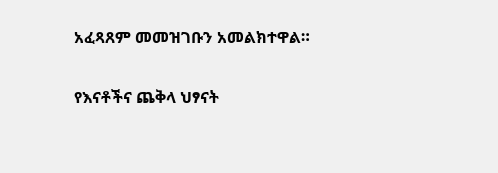አፈጻጸም መመዝገቡን አመልክተዋል።

የእናቶችና ጨቅላ ህፃናት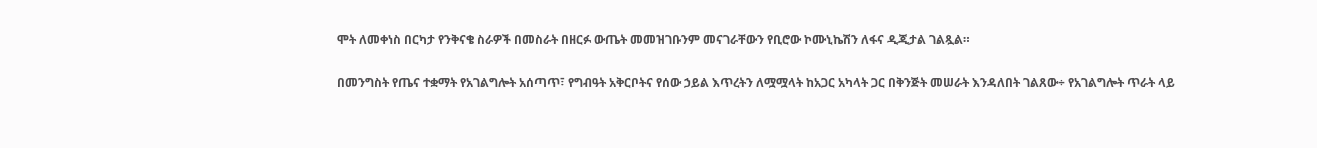ሞት ለመቀነስ በርካታ የንቅናቄ ስራዎች በመስራት በዘርፉ ውጤት መመዝገቡንም መናገራቸውን የቢሮው ኮሙኒኬሽን ለፋና ዲጂታል ገልጿል።

በመንግስት የጤና ተቋማት የአገልግሎት አሰጣጥ፣ የግብዓት አቅርቦትና የሰው ኃይል እጥረትን ለሟሟላት ከአጋር አካላት ጋር በቅንጅት መሠራት እንዳለበት ገልጸው÷ የአገልግሎት ጥራት ላይ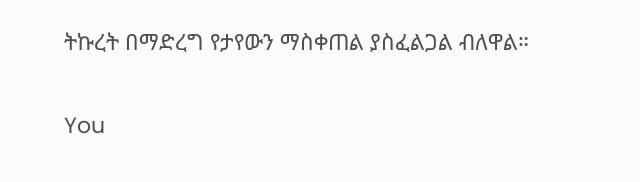ትኩረት በማድረግ የታየውን ማስቀጠል ያስፈልጋል ብለዋል።

You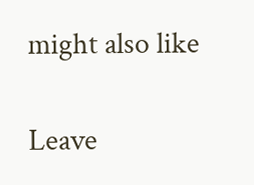might also like

Leave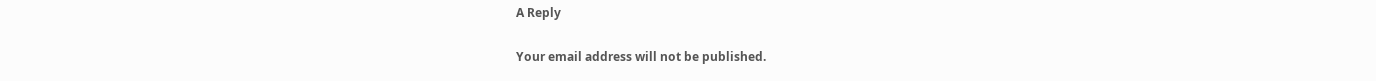A Reply

Your email address will not be published.